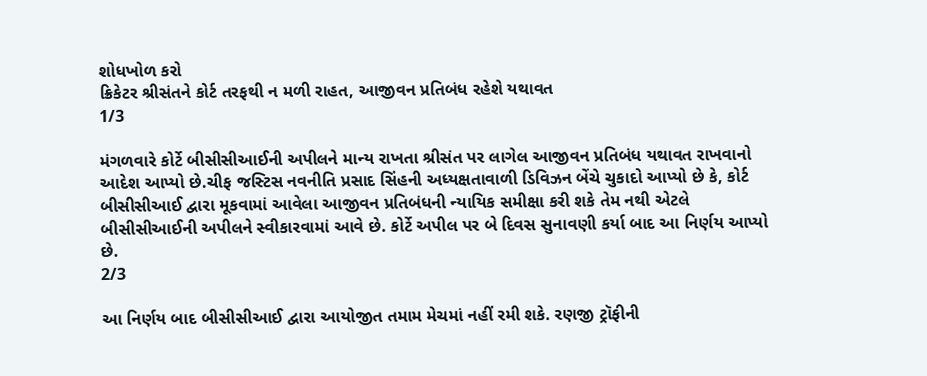શોધખોળ કરો
ક્રિકેટર શ્રીસંતને કોર્ટ તરફથી ન મળી રાહત, આજીવન પ્રતિબંધ રહેશે યથાવત
1/3

મંગળવારે કોર્ટે બીસીસીઆઈની અપીલને માન્ય રાખતા શ્રીસંત પર લાગેલ આજીવન પ્રતિબંધ યથાવત રાખવાનો આદેશ આપ્યો છે.ચીફ જસ્ટિસ નવનીતિ પ્રસાદ સિંહની અધ્યક્ષતાવાળી ડિવિઝન બેંચે ચુકાદો આપ્યો છે કે, કોર્ટ બીસીસીઆઈ દ્વારા મૂકવામાં આવેલા આજીવન પ્રતિબંધની ન્યાયિક સમીક્ષા કરી શકે તેમ નથી એટલે બીસીસીઆઈની અપીલને સ્વીકારવામાં આવે છે. કોર્ટે અપીલ પર બે દિવસ સુનાવણી કર્યા બાદ આ નિર્ણય આપ્યો છે.
2/3

આ નિર્ણય બાદ બીસીસીઆઈ દ્વારા આયોજીત તમામ મેચમાં નહીં રમી શકે. રણજી ટ્રૉફીની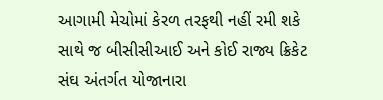આગામી મેચોમાં કેરળ તરફથી નહીં રમી શકે સાથે જ બીસીસીઆઈ અને કોઈ રાજ્ય ક્રિકેટ સંઘ અંતર્ગત યોજાનારા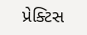પ્રેક્ટિસ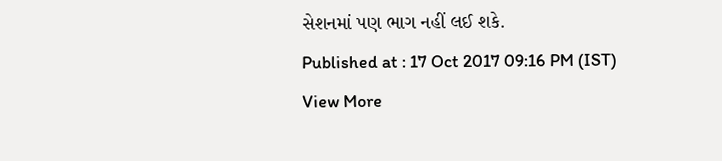સેશનમાં પણ ભાગ નહીં લઈ શકે.
Published at : 17 Oct 2017 09:16 PM (IST)
View More